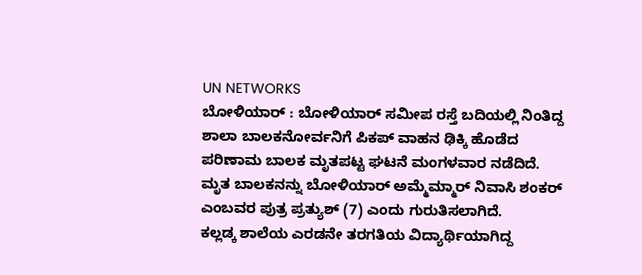UN NETWORKS
ಬೋಳಿಯಾರ್ : ಬೋಳಿಯಾರ್ ಸಮೀಪ ರಸ್ತೆ ಬದಿಯಲ್ಲಿ ನಿಂತಿದ್ದ ಶಾಲಾ ಬಾಲಕನೋರ್ವನಿಗೆ ಪಿಕಪ್ ವಾಹನ ಢಿಕ್ಕಿ ಹೊಡೆದ ಪರಿಣಾಮ ಬಾಲಕ ಮೃತಪಟ್ಟ ಘಟನೆ ಮಂಗಳವಾರ ನಡೆದಿದೆ.
ಮೃತ ಬಾಲಕನನ್ನು ಬೋಳಿಯಾರ್ ಅಮ್ಮೆಮ್ಮಾರ್ ನಿವಾಸಿ ಶಂಕರ್ ಎಂಬವರ ಪುತ್ರ ಪ್ರತ್ಯುಶ್ (7) ಎಂದು ಗುರುತಿಸಲಾಗಿದೆ.
ಕಲ್ಲಡ್ಕ ಶಾಲೆಯ ಎರಡನೇ ತರಗತಿಯ ವಿದ್ಯಾರ್ಥಿಯಾಗಿದ್ದ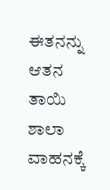ಈತನನ್ನು ಆತನ ತಾಯಿ ಶಾಲಾ ವಾಹನಕ್ಕೆ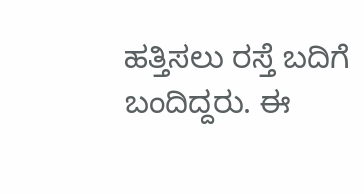ಹತ್ತಿಸಲು ರಸ್ತೆ ಬದಿಗೆ ಬಂದಿದ್ದರು. ಈ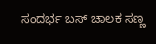ಸಂದರ್ಭ ಬಸ್ ಚಾಲಕ ಸಣ್ಣ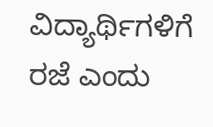ವಿದ್ಯಾರ್ಥಿಗಳಿಗೆ ರಜೆ ಎಂದು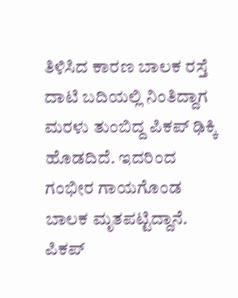ತಿಳಿಸಿದ ಕಾರಣ ಬಾಲಕ ರಸ್ತೆ ದಾಟಿ ಬದಿಯಲ್ಲಿ ನಿಂತಿದ್ದಾಗ ಮರಳು ತುಂಬಿದ್ದ ಪಿಕಪ್ ಢಿಕ್ಕಿ ಹೊಡದಿದೆ. ಇದರಿಂದ ಗಂಭೀರ ಗಾಯಗೊಂಡ ಬಾಲಕ ಮೃತಪಟ್ಟಿದ್ದಾನೆ. ಪಿಕಪ್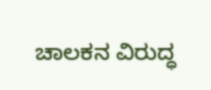ಚಾಲಕನ ವಿರುದ್ಧ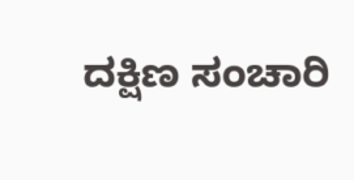ದಕ್ಷಿಣ ಸಂಚಾರಿ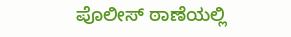ಪೊಲೀಸ್ ಠಾಣೆಯಲ್ಲಿ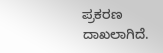ಪ್ರಕರಣ ದಾಖಲಾಗಿದೆ.